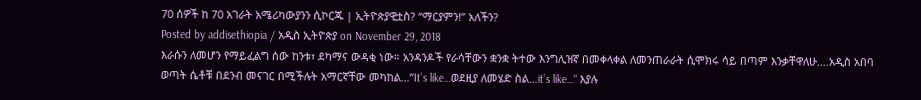70 ሰዎች ከ 70 አገራት አሜሪካውያንን ሲኮርጁ | ኢትዮጵያዊቷስ? “ማርያምን!” አለችን?
Posted by addisethiopia / አዲስ ኢትዮጵያ on November 29, 2018
እራሱን ለመሆን የማይፈልግ ሰው ከንቱ፣ ደካማና ውዳቂ ነው። አንዳንዶች የራሳቸውን ቋንቋ ትተው እንግሊዝኛ በመቀላቀል ለመንጠራራት ሲሞክሩ ሳይ በጣም እንቃቸዋለሁ….አዲስ አበባ ወጣት ሴቶቹ በደንብ መናገር በሚችሉት አማርኛቸው መካከል…”It’s like…ወደዚያ ለመሄድ ስል…it’s like…“ እያሉ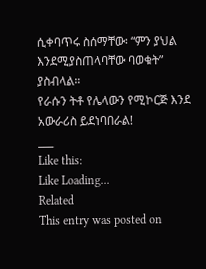ሲቀባጥሩ ስሰማቸው፡ “ምን ያህል እንደሚያስጠላባቸው ባወቁት” ያስብላል።
የራሱን ትቶ የሌላውን የሚኮርጅ እንደ አውራሪስ ይደነባበራል!
___
Like this:
Like Loading...
Related
This entry was posted on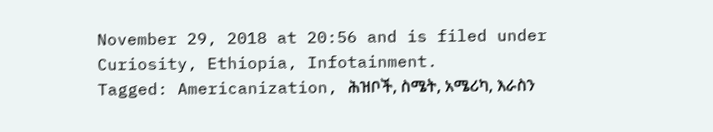November 29, 2018 at 20:56 and is filed under Curiosity, Ethiopia, Infotainment.
Tagged: Americanization, ሕዝቦች, ስሜት, አሜሪካ, እራስን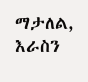ማታለል, እራስን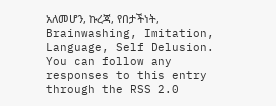አለመሆን, ኩረጃ, የበታችነት, Brainwashing, Imitation, Language, Self Delusion. You can follow any responses to this entry through the RSS 2.0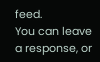feed.
You can leave a response, or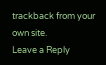trackback from your own site.
Leave a Reply